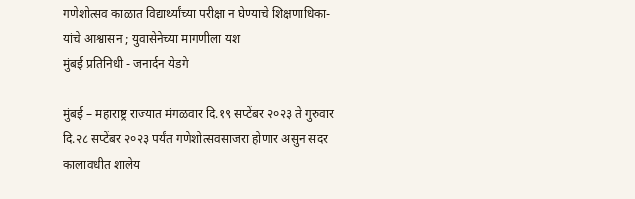गणेशोत्सव काळात विद्यार्थ्यांच्या परीक्षा न घेण्याचे शिक्षणाधिका-यांचे आश्वासन ; युवासेनेच्या मागणीला यश
मुंबई प्रतिनिधी - जनार्दन येडगे

मुंबई – महाराष्ट्र राज्यात मंगळवार दि.१९ सप्टेंबर २०२३ ते गुरुवार दि.२८ सप्टेंबर २०२३ पर्यंत गणेशोत्सवसाजरा होणार असुन सदर कालावधीत शालेय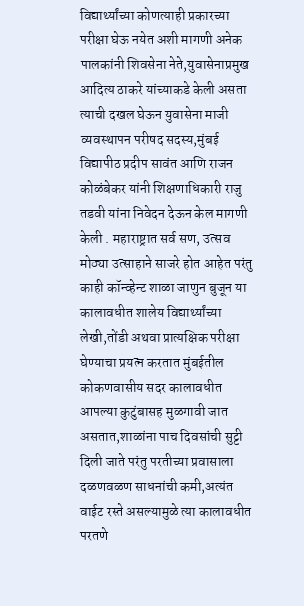विद्यार्थ्यांच्या कोणत्याही प्रकारच्या परीक्षा घेऊ नयेत अशी मागणी अनेक पालकांनी शिवसेना नेते,युवासेनाप्रमुख आदित्य ठाकरे यांच्याकडे केली असता त्याची दखल घेऊन युवासेना माजी व्यवस्थापन परीषद सदस्य,मुंबई विद्यापीठ प्रदीप सावंत आणि राजन कोळंबेकर यांनी शिक्षणाधिकारी राजु तडवी यांना निवेदन देऊन केल मागणी केली . महाराष्ट्रात सर्व सण, उत्सव मोठ्या उत्साहाने साजरे होत आहेत परंतु काही कॉन्व्हेन्ट शाळा जाणुन बुजून या कालावधीत शालेय विद्यार्थ्यांच्या लेखी,तोंडी अथवा प्रात्यक्षिक परीक्षा घेण्याचा प्रयत्न करतात मुंबईतील कोकणवासीय सदर कालावधीत आपल्या कुटुंबासह मुळगावी जात असतात,शाळांना पाच दिवसांची सुट्टी दिली जाते परंतु परतीच्या प्रवासाला दळणवळण साधनांची कमी,अत्यंत वाईट रस्ते असल्यामुळे त्या कालावधीत परतणे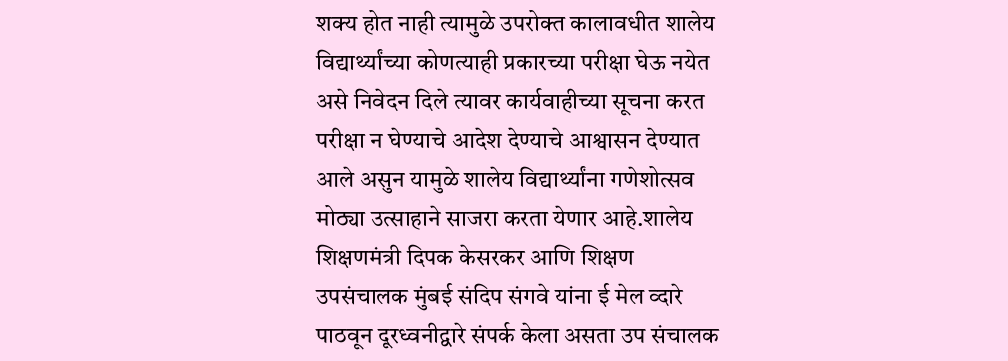शक्य होत नाही त्यामुळे उपरोक्त कालावधीत शालेय विद्यार्थ्यांच्या कोणत्याही प्रकारच्या परीक्षा घेऊ नयेत असे निवेदन दिले त्यावर कार्यवाहीच्या सूचना करत परीक्षा न घेण्याचे आदेश देण्याचे आश्वासन देण्यात आले असुन यामुळे शालेय विद्यार्थ्यांना गणेशोत्सव मोठ्या उत्साहाने साजरा करता येणार आहे.शालेय शिक्षणमंत्री दिपक केसरकर आणि शिक्षण उपसंचालक मुंबई संदिप संगवे यांना ई मेल व्दारे पाठवून दूरध्वनीद्वारे संपर्क केला असता उप संचालक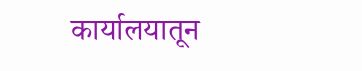कार्यालयातून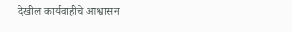देखील कार्यवाहीचे आश्वासन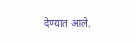देण्यात आले.